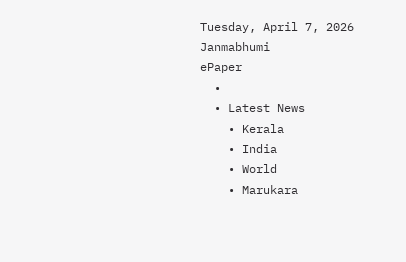Tuesday, April 7, 2026
Janmabhumi
ePaper
  •
  • Latest News
    • Kerala
    • India
    • World
    • Marukara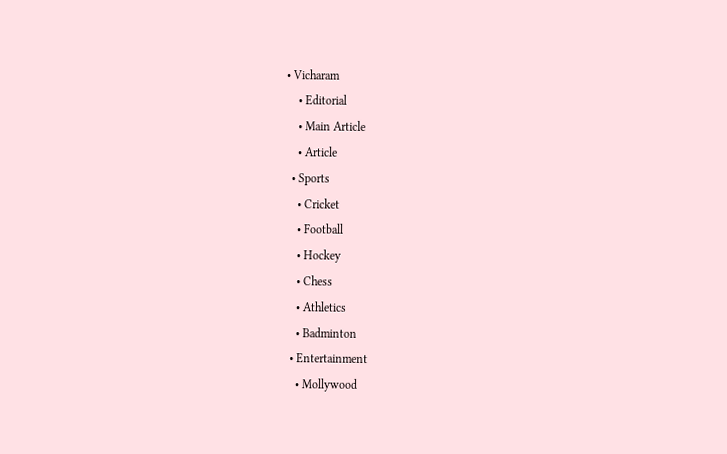• Vicharam
    • Editorial
    • Main Article
    • Article
  • Sports
    • Cricket
    • Football
    • Hockey
    • Chess
    • Athletics
    • Badminton
  • Entertainment
    • Mollywood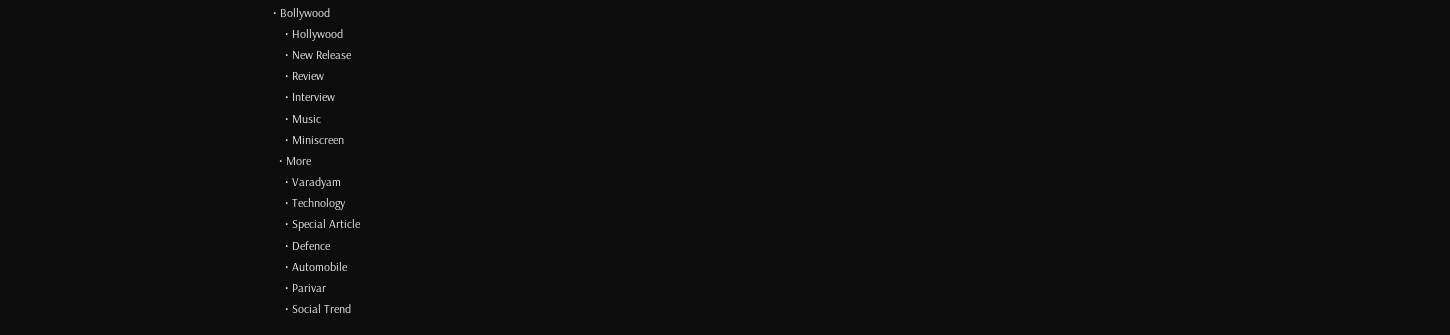• Bollywood
    • Hollywood
    • New Release
    • Review
    • Interview
    • Music
    • Miniscreen
  • More
    • Varadyam
    • Technology
    • Special Article
    • Defence
    • Automobile
    • Parivar
    • Social Trend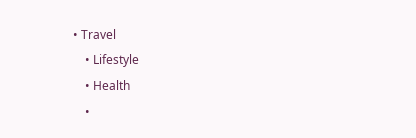• Travel
    • Lifestyle
    • Health
    •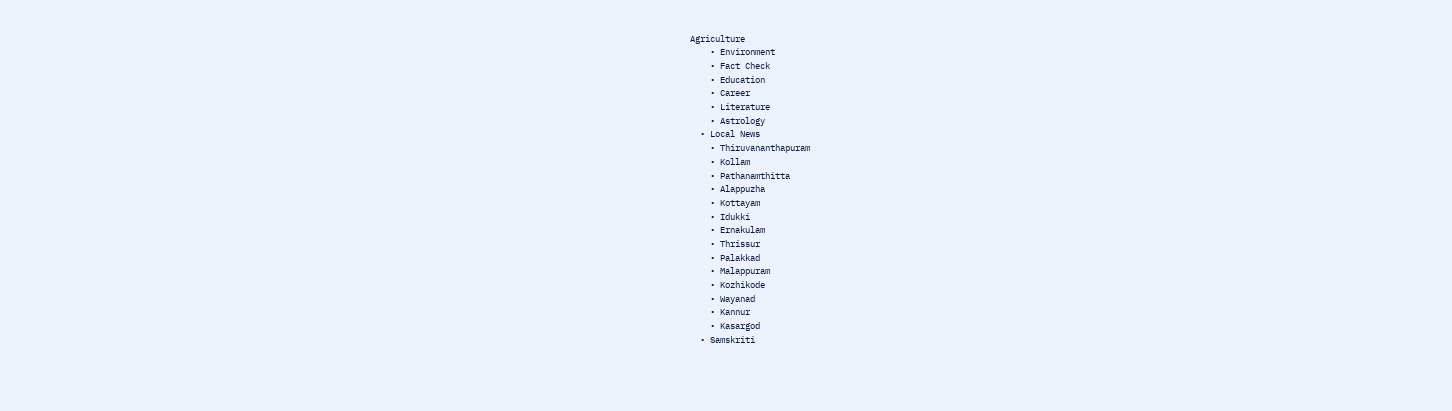Agriculture
    • Environment
    • Fact Check
    • Education
    • Career
    • Literature
    • Astrology
  • Local News
    • Thiruvananthapuram
    • Kollam
    • Pathanamthitta
    • Alappuzha
    • Kottayam
    • Idukki
    • Ernakulam
    • Thrissur
    • Palakkad
    • Malappuram
    • Kozhikode
    • Wayanad
    • Kannur
    • Kasargod
  • Samskriti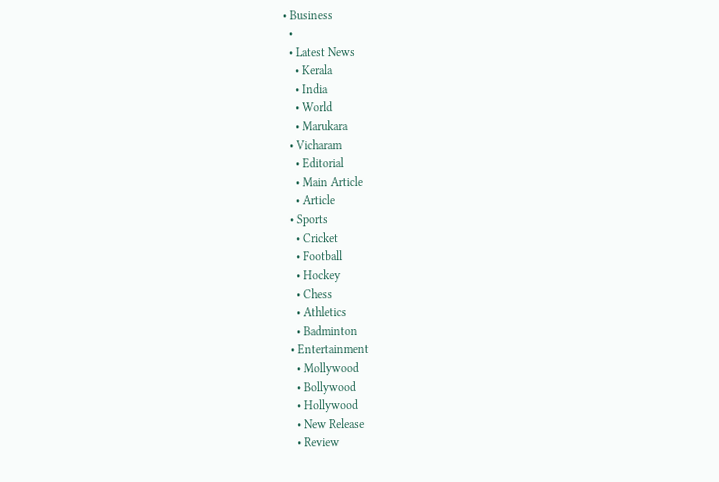• Business
  •
  • Latest News
    • Kerala
    • India
    • World
    • Marukara
  • Vicharam
    • Editorial
    • Main Article
    • Article
  • Sports
    • Cricket
    • Football
    • Hockey
    • Chess
    • Athletics
    • Badminton
  • Entertainment
    • Mollywood
    • Bollywood
    • Hollywood
    • New Release
    • Review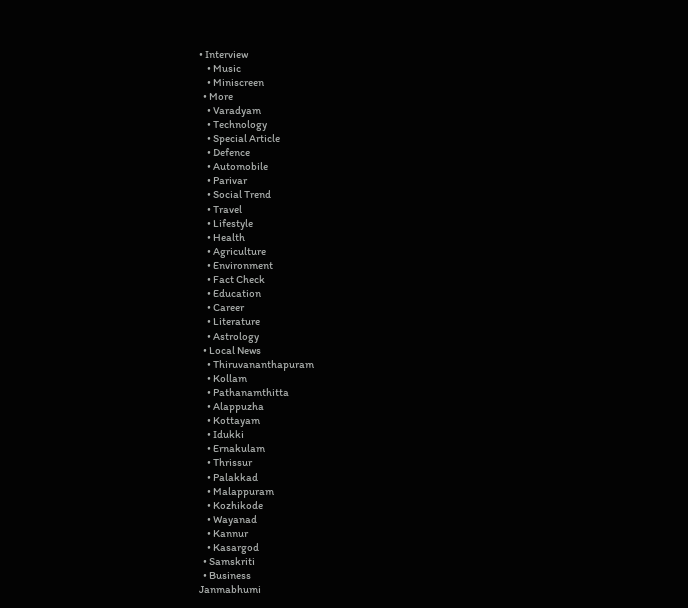• Interview
    • Music
    • Miniscreen
  • More
    • Varadyam
    • Technology
    • Special Article
    • Defence
    • Automobile
    • Parivar
    • Social Trend
    • Travel
    • Lifestyle
    • Health
    • Agriculture
    • Environment
    • Fact Check
    • Education
    • Career
    • Literature
    • Astrology
  • Local News
    • Thiruvananthapuram
    • Kollam
    • Pathanamthitta
    • Alappuzha
    • Kottayam
    • Idukki
    • Ernakulam
    • Thrissur
    • Palakkad
    • Malappuram
    • Kozhikode
    • Wayanad
    • Kannur
    • Kasargod
  • Samskriti
  • Business
Janmabhumi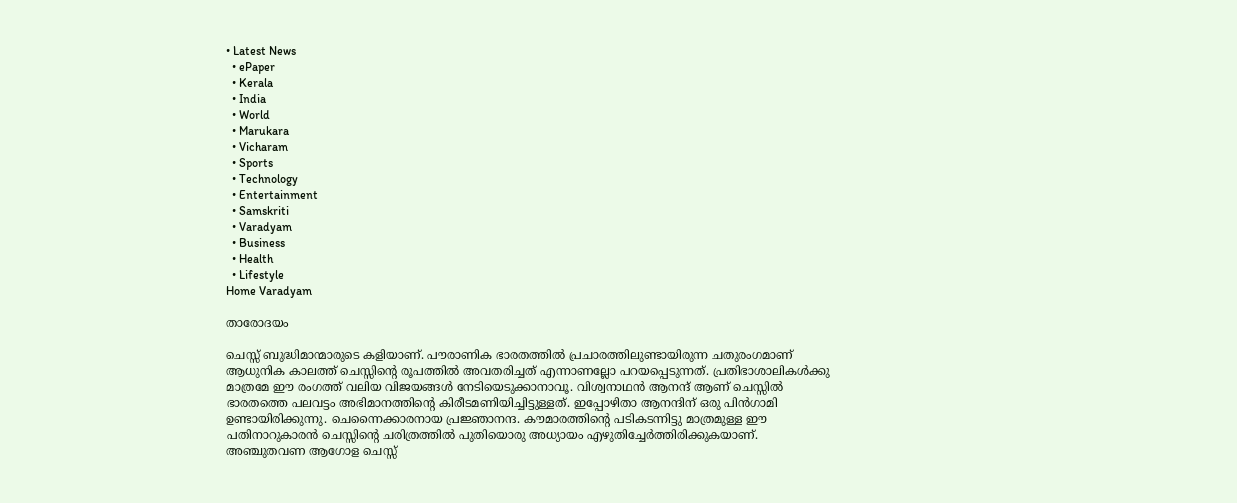• Latest News
  • ePaper
  • Kerala
  • India
  • World
  • Marukara
  • Vicharam
  • Sports
  • Technology
  • Entertainment
  • Samskriti
  • Varadyam
  • Business
  • Health
  • Lifestyle
Home Varadyam

താരോദയം

ചെസ്സ് ബുദ്ധിമാന്മാരുടെ കളിയാണ്. പൗരാണിക ഭാരതത്തില്‍ പ്രചാരത്തിലുണ്ടായിരുന്ന ചതുരംഗമാണ് ആധുനിക കാലത്ത് ചെസ്സിന്റെ രൂപത്തില്‍ അവതരിച്ചത് എന്നാണല്ലോ പറയപ്പെടുന്നത്. പ്രതിഭാശാലികള്‍ക്കു മാത്രമേ ഈ രംഗത്ത് വലിയ വിജയങ്ങള്‍ നേടിയെടുക്കാനാവൂ. വിശ്വനാഥന്‍ ആനന്ദ് ആണ് ചെസ്സില്‍ ഭാരതത്തെ പലവട്ടം അഭിമാനത്തിന്റെ കിരീടമണിയിച്ചിട്ടുള്ളത്. ഇപ്പോഴിതാ ആനന്ദിന് ഒരു പിന്‍ഗാമി ഉണ്ടായിരിക്കുന്നു. ചെന്നൈക്കാരനായ പ്രജ്ഞാനന്ദ. കൗമാരത്തിന്റെ പടികടന്നിട്ടു മാത്രമുള്ള ഈ പതിനാറുകാരന്‍ ചെസ്സിന്റെ ചരിത്രത്തില്‍ പുതിയൊരു അധ്യായം എഴുതിച്ചേര്‍ത്തിരിക്കുകയാണ്. അഞ്ചുതവണ ആഗോള ചെസ്സ്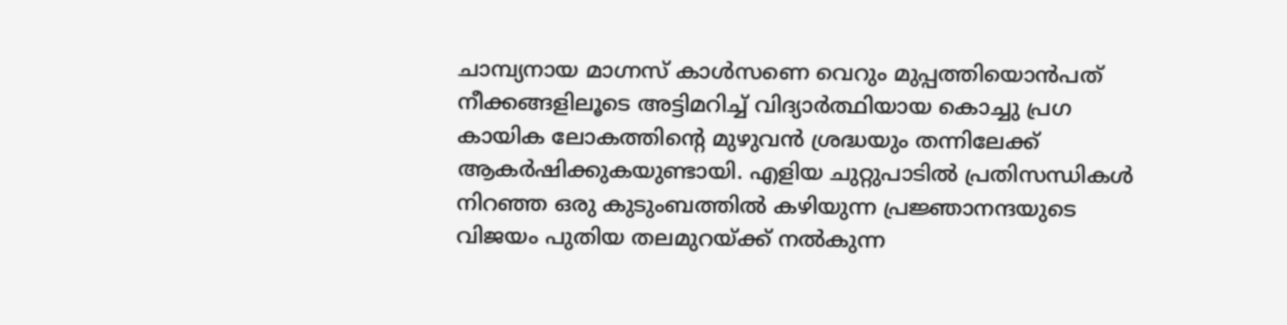ചാമ്പ്യനായ മാഗ്നസ് കാള്‍സണെ വെറും മുപ്പത്തിയൊന്‍പത് നീക്കങ്ങളിലൂടെ അട്ടിമറിച്ച് വിദ്യാര്‍ത്ഥിയായ കൊച്ചു പ്രഗ കായിക ലോകത്തിന്റെ മുഴുവന്‍ ശ്രദ്ധയും തന്നിലേക്ക് ആകര്‍ഷിക്കുകയുണ്ടായി. എളിയ ചുറ്റുപാടില്‍ പ്രതിസന്ധികള്‍ നിറഞ്ഞ ഒരു കുടുംബത്തില്‍ കഴിയുന്ന പ്രജ്ഞാനന്ദയുടെ വിജയം പുതിയ തലമുറയ്‌ക്ക് നല്‍കുന്ന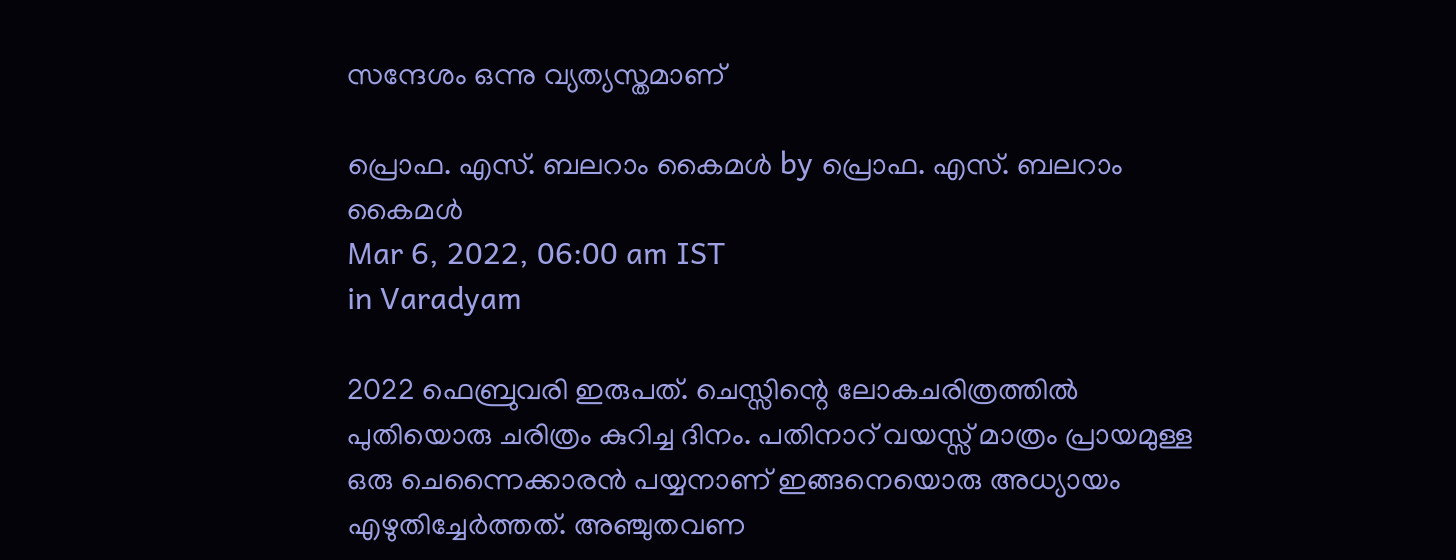സന്ദേശം ഒന്നു വ്യത്യസ്തമാണ്

പ്രൊഫ. എസ്. ബലറാം കൈമള്‍ by പ്രൊഫ. എസ്. ബലറാം കൈമള്‍
Mar 6, 2022, 06:00 am IST
in Varadyam

2022 ഫെബ്രുവരി ഇരുപത്. ചെസ്സിന്റെ ലോകചരിത്രത്തില്‍ പുതിയൊരു ചരിത്രം കുറിച്ച ദിനം. പതിനാറ് വയസ്സ് മാത്രം പ്രായമുള്ള ഒരു ചെന്നൈക്കാരന്‍ പയ്യനാണ് ഇങ്ങനെയൊരു അധ്യായം എഴുതിച്ചേര്‍ത്തത്. അഞ്ചുതവണ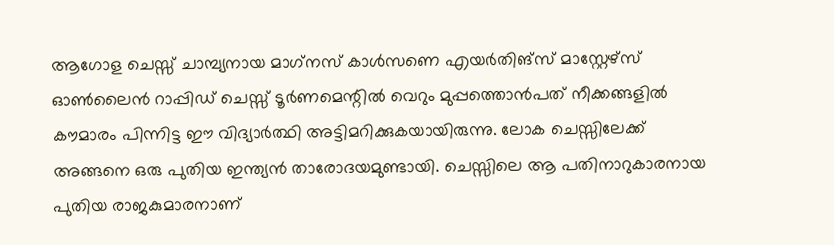ആഗോള ചെസ്സ് ചാമ്പ്യനായ മാഗ്‌നസ് കാള്‍സണെ എയര്‍തിങ്‌സ് മാസ്റ്റേഴ്‌സ് ഓണ്‍ലൈന്‍ റാപ്പിഡ് ചെസ്സ് ടൂര്‍ണമെന്റില്‍ വെറും മുപ്പത്തൊന്‍പത് നീക്കങ്ങളില്‍ കൗമാരം പിന്നിട്ട ഈ വിദ്യാര്‍ത്ഥി അട്ടിമറിക്കുകയായിരുന്നു. ലോക ചെസ്സിലേക്ക് അങ്ങനെ ഒരു പുതിയ ഇന്ത്യന്‍ താരോദയമുണ്ടായി. ചെസ്സിലെ ആ പതിനാറുകാരനായ പുതിയ രാജകുമാരനാണ്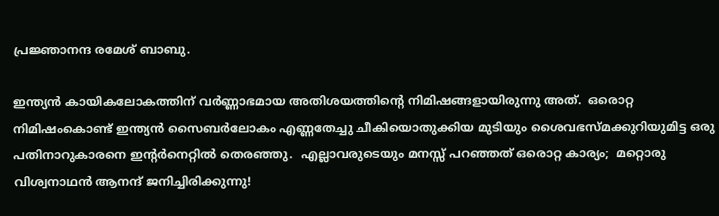പ്രജ്ഞാനന്ദ രമേശ് ബാബു.

ഇന്ത്യന്‍ കായികലോകത്തിന് വര്‍ണ്ണാഭമായ അതിശയത്തിന്റെ നിമിഷങ്ങളായിരുന്നു അത്.  ഒരൊറ്റ നിമിഷംകൊണ്ട് ഇന്ത്യന്‍ സൈബര്‍ലോകം എണ്ണതേച്ചു ചീകിയൊതുക്കിയ മുടിയും ശൈവഭസ്മക്കുറിയുമിട്ട ഒരു പതിനാറുകാരനെ ഇന്റര്‍നെറ്റില്‍ തെരഞ്ഞു.  എല്ലാവരുടെയും മനസ്സ് പറഞ്ഞത് ഒരൊറ്റ കാര്യം;  മറ്റൊരു വിശ്വനാഥന്‍ ആനന്ദ് ജനിച്ചിരിക്കുന്നു!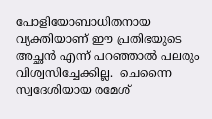പോളിയോബാധിതനായ വ്യക്തിയാണ് ഈ പ്രതിഭയുടെ അച്ഛന്‍ എന്ന് പറഞ്ഞാല്‍ പലരും വിശ്വസിച്ചേക്കില്ല.  ചെന്നൈ സ്വദേശിയായ രമേശ്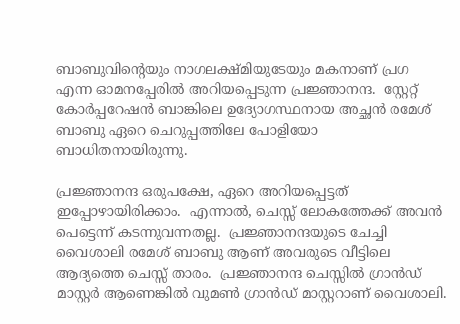ബാബുവിന്റെയും നാഗലക്ഷ്മിയുടേയും മകനാണ് പ്രഗ എന്ന ഓമനപ്പേരില്‍ അറിയപ്പെടുന്ന പ്രജ്ഞാനന്ദ.  സ്റ്റേറ്റ് കോര്‍പ്പറേഷന്‍ ബാങ്കിലെ ഉദ്യോഗസ്ഥനായ അച്ഛന്‍ രമേശ് ബാബു ഏറെ ചെറുപ്പത്തിലേ പോളിയോ ബാധിതനായിരുന്നു.

പ്രജ്ഞാനന്ദ ഒരുപക്ഷേ, ഏറെ അറിയപ്പെട്ടത് ഇപ്പോഴായിരിക്കാം.  എന്നാല്‍, ചെസ്സ് ലോകത്തേക്ക് അവന്‍ പെട്ടെന്ന് കടന്നുവന്നതല്ല.  പ്രജ്ഞാനന്ദയുടെ ചേച്ചി വൈശാലി രമേശ് ബാബു ആണ് അവരുടെ വീട്ടിലെ ആദ്യത്തെ ചെസ്സ് താരം.  പ്രജ്ഞാനന്ദ ചെസ്സില്‍ ഗ്രാന്‍ഡ് മാസ്റ്റര്‍ ആണെങ്കില്‍ വുമണ്‍ ഗ്രാന്‍ഡ് മാസ്റ്ററാണ് വൈശാലി.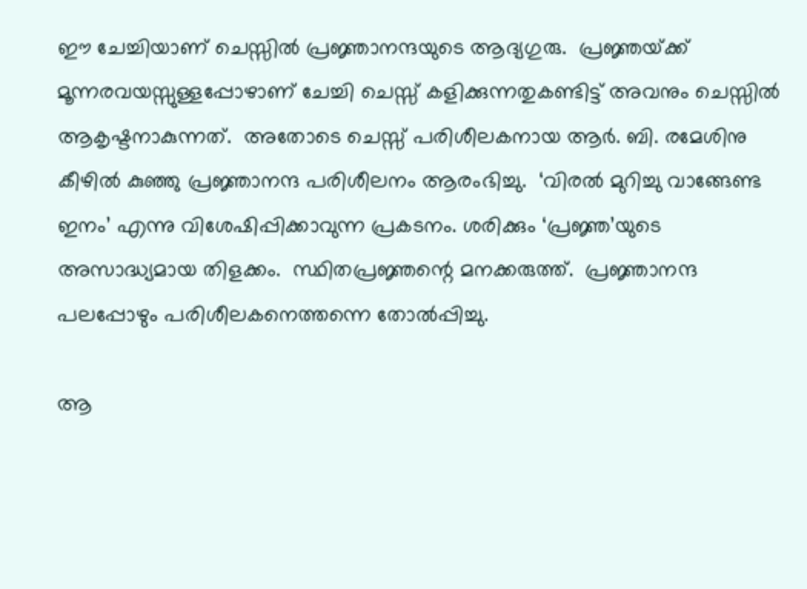ഈ ചേച്ചിയാണ് ചെസ്സില്‍ പ്രജ്ഞാനന്ദയുടെ ആദ്യഗുരു.  പ്രജ്ഞയ്‌ക്ക് മൂന്നരവയസ്സുള്ളപ്പോഴാണ് ചേച്ചി ചെസ്സ് കളിക്കുന്നതുകണ്ടിട്ട് അവനും ചെസ്സില്‍ ആകൃഷ്ടനാകുന്നത്.  അതോടെ ചെസ്സ് പരിശീലകനായ ആര്‍. ബി. രമേശിനു കീഴില്‍ കുഞ്ഞു പ്രജ്ഞാനന്ദ പരിശീലനം ആരംഭിച്ചു.  ‘വിരല്‍ മുറിച്ചു വാങ്ങേണ്ട ഇനം’ എന്നു വിശേഷിപ്പിക്കാവുന്ന പ്രകടനം. ശരിക്കും ‘പ്രജ്ഞ’യുടെ അസാദ്ധ്യമായ തിളക്കം.  സ്ഥിതപ്രജ്ഞന്റെ മനക്കരുത്ത്.  പ്രജ്ഞാനന്ദ പലപ്പോഴും പരിശീലകനെത്തന്നെ തോല്‍പ്പിച്ചു.

ആ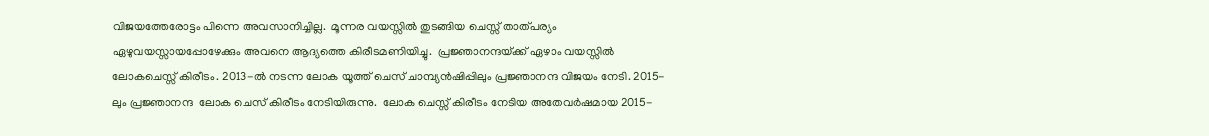വിജയത്തേരോട്ടം പിന്നെ അവസാനിച്ചില്ല.  മൂന്നര വയസ്സില്‍ തുടങ്ങിയ ചെസ്സ് താത്പര്യം ഏഴുവയസ്സായപ്പോഴേക്കും അവനെ ആദ്യത്തെ കിരീടമണിയിച്ചു.  പ്രജ്ഞാനന്ദയ്‌ക്ക് ഏഴാം വയസ്സില്‍  ലോകചെസ്സ് കിരീടം. 2013-ല്‍ നടന്ന ലോക യൂത്ത് ചെസ് ചാമ്പ്യന്‍ഷിപ്പിലും പ്രജ്ഞാനന്ദ വിജയം നേടി. 2015-ലും പ്രജ്ഞാനന്ദ  ലോക ചെസ് കിരീടം നേടിയിരുന്നു.  ലോക ചെസ്സ് കിരീടം നേടിയ അതേവര്‍ഷമായ 2015-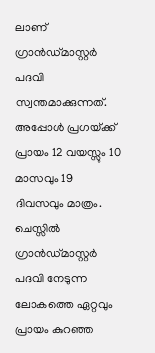ലാണ് ഗ്രാന്‍ഡ്മാസ്റ്റര്‍ പദവി സ്വന്തമാക്കുന്നത്.  അപ്പോള്‍ പ്രഗയ്‌ക്ക് പ്രായം 12 വയസ്സും 10 മാസവും 19 ദിവസവും മാത്രം.  ചെസ്സില്‍ ഗ്രാന്‍ഡ്മാസ്റ്റര്‍ പദവി നേടുന്ന ലോകത്തെ ഏറ്റവും പ്രായം കുറഞ്ഞ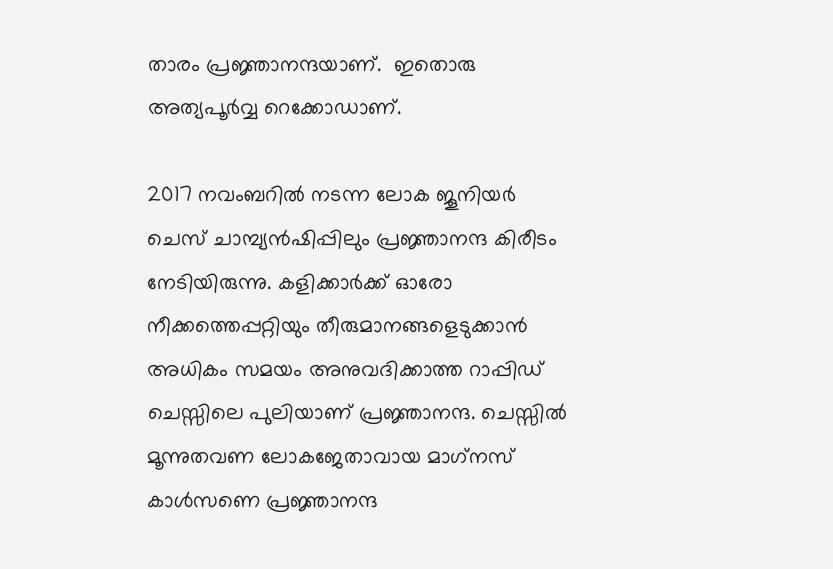താരം പ്രജ്ഞാനന്ദയാണ്.  ഇതൊരു അത്യപൂര്‍വ്വ റെക്കോഡാണ്.

2017 നവംബറില്‍ നടന്ന ലോക ജൂനിയര്‍ ചെസ് ചാമ്പ്യന്‍ഷിപ്പിലും പ്രജ്ഞാനന്ദ കിരീടം നേടിയിരുന്നു. കളിക്കാര്‍ക്ക് ഓരോ നീക്കത്തെപ്പറ്റിയും തീരുമാനങ്ങളെടുക്കാന്‍ അധികം സമയം അനുവദിക്കാത്ത റാപ്പിഡ് ചെസ്സിലെ പുലിയാണ് പ്രജ്ഞാനന്ദ. ചെസ്സില്‍ മൂന്നുതവണ ലോകജേതാവായ മാഗ്‌നസ് കാള്‍സണെ പ്രജ്ഞാനന്ദ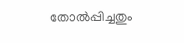തോല്‍പ്പിച്ചതും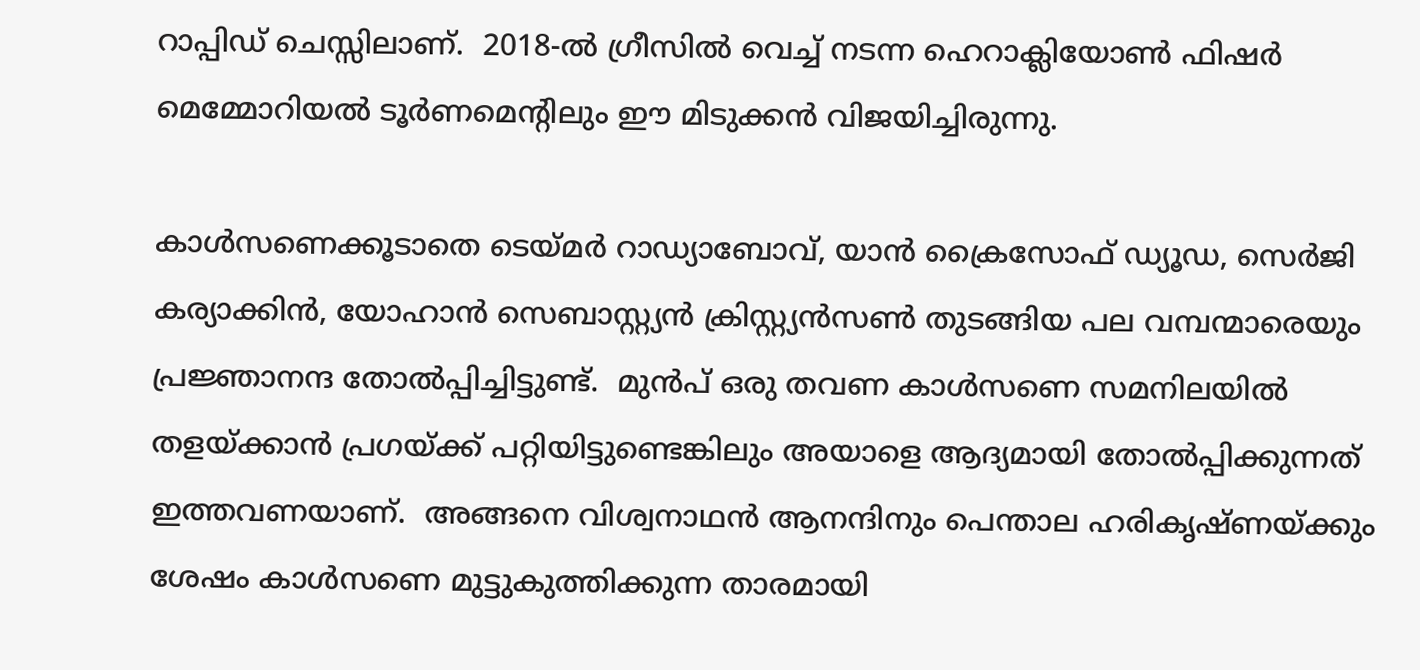റാപ്പിഡ് ചെസ്സിലാണ്.  2018-ല്‍ ഗ്രീസില്‍ വെച്ച് നടന്ന ഹെറാക്ലിയോണ്‍ ഫിഷര്‍ മെമ്മോറിയല്‍ ടൂര്‍ണമെന്റിലും ഈ മിടുക്കന്‍ വിജയിച്ചിരുന്നു.

കാള്‍സണെക്കൂടാതെ ടെയ്‌മര്‍ റാഡ്യാബോവ്, യാന്‍ ക്രൈസോഫ് ഡ്യൂഡ, സെര്‍ജി കര്യാക്കിന്‍, യോഹാന്‍ സെബാസ്റ്റ്യന്‍ ക്രിസ്റ്റ്യന്‍സണ്‍ തുടങ്ങിയ പല വമ്പന്മാരെയും പ്രജ്ഞാനന്ദ തോല്‍പ്പിച്ചിട്ടുണ്ട്.  മുന്‍പ് ഒരു തവണ കാള്‍സണെ സമനിലയില്‍ തളയ്‌ക്കാന്‍ പ്രഗയ്‌ക്ക് പറ്റിയിട്ടുണ്ടെങ്കിലും അയാളെ ആദ്യമായി തോല്‍പ്പിക്കുന്നത് ഇത്തവണയാണ്.  അങ്ങനെ വിശ്വനാഥന്‍ ആനന്ദിനും പെന്താല ഹരികൃഷ്ണയ്‌ക്കും ശേഷം കാള്‍സണെ മുട്ടുകുത്തിക്കുന്ന താരമായി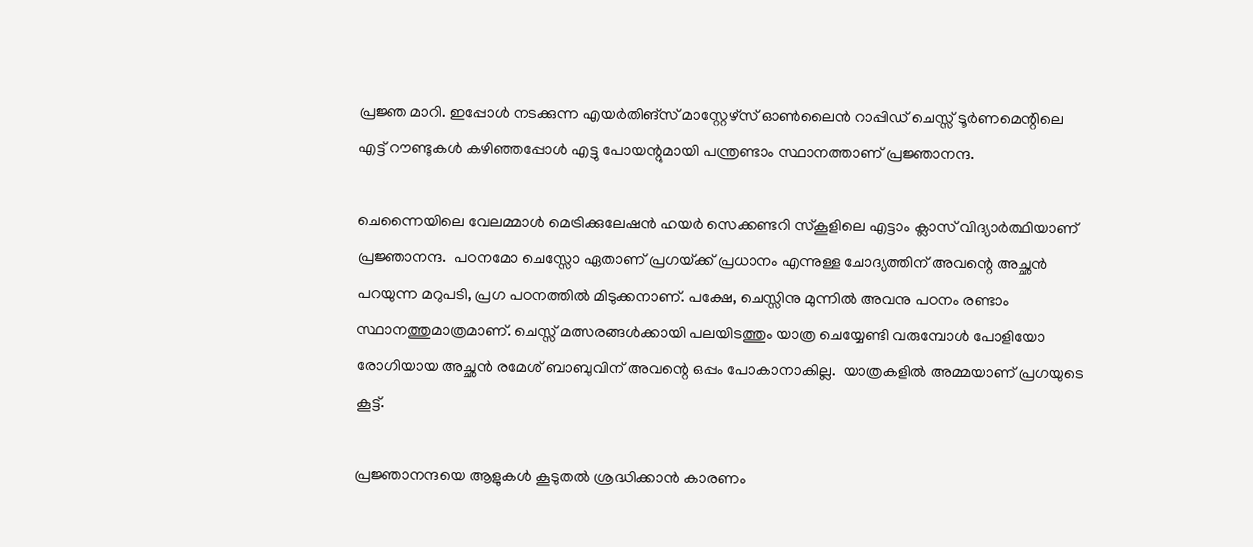പ്രജ്ഞ മാറി. ഇപ്പോള്‍ നടക്കുന്ന എയര്‍തിങ്‌സ് മാസ്റ്റേഴ്‌സ് ഓണ്‍ലൈന്‍ റാപ്പിഡ് ചെസ്സ് ടൂര്‍ണമെന്റിലെ എട്ട് റൗണ്ടുകള്‍ കഴിഞ്ഞപ്പോള്‍ എട്ടു പോയന്റുമായി പന്ത്രണ്ടാം സ്ഥാനത്താണ് പ്രജ്ഞാനന്ദ.

ചെന്നൈയിലെ വേലമ്മാള്‍ മെട്രിക്കുലേഷന്‍ ഹയര്‍ സെക്കണ്ടറി സ്‌കൂളിലെ എട്ടാം ക്ലാസ് വിദ്യാര്‍ത്ഥിയാണ് പ്രജ്ഞാനന്ദ.  പഠനമോ ചെസ്സോ ഏതാണ് പ്രഗയ്‌ക്ക് പ്രധാനം എന്നുള്ള ചോദ്യത്തിന് അവന്റെ അച്ഛന്‍ പറയുന്ന മറുപടി, പ്രഗ പഠനത്തില്‍ മിടുക്കനാണ്. പക്ഷേ, ചെസ്സിനു മുന്നില്‍ അവനു പഠനം രണ്ടാം സ്ഥാനത്തുമാത്രമാണ്. ചെസ്സ് മത്സരങ്ങള്‍ക്കായി പലയിടത്തും യാത്ര ചെയ്യേണ്ടി വരുമ്പോള്‍ പോളിയോ രോഗിയായ അച്ഛന്‍ രമേശ് ബാബുവിന് അവന്റെ ഒപ്പം പോകാനാകില്ല.  യാത്രകളില്‍ അമ്മയാണ് പ്രഗയുടെ കൂട്ട്.

പ്രജ്ഞാനന്ദയെ ആളുകള്‍ കൂടുതല്‍ ശ്രദ്ധിക്കാന്‍ കാരണം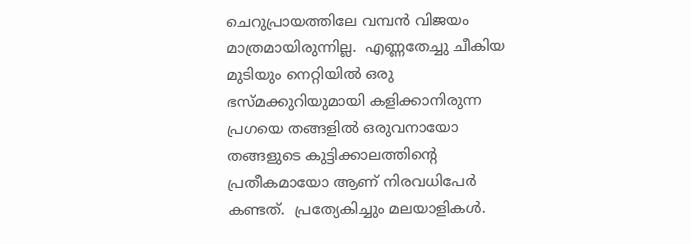ചെറുപ്രായത്തിലേ വമ്പന്‍ വിജയം മാത്രമായിരുന്നില്ല.  എണ്ണതേച്ചു ചീകിയ മുടിയും നെറ്റിയില്‍ ഒരു ഭസ്മക്കുറിയുമായി കളിക്കാനിരുന്ന പ്രഗയെ തങ്ങളില്‍ ഒരുവനായോ തങ്ങളുടെ കുട്ടിക്കാലത്തിന്റെ പ്രതീകമായോ ആണ് നിരവധിപേര്‍ കണ്ടത്.  പ്രത്യേകിച്ചും മലയാളികള്‍.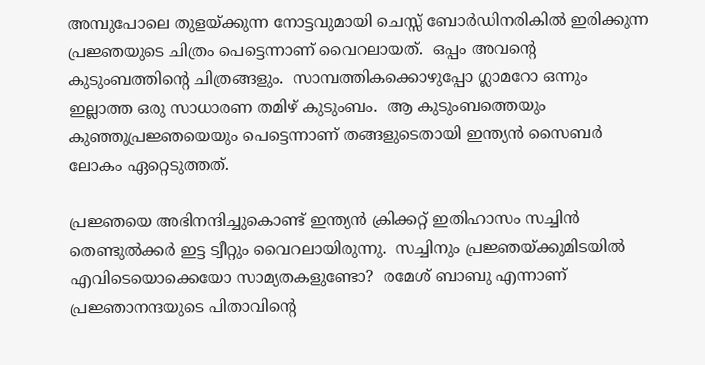അമ്പുപോലെ തുളയ്‌ക്കുന്ന നോട്ടവുമായി ചെസ്സ് ബോര്‍ഡിനരികില്‍ ഇരിക്കുന്ന പ്രജ്ഞയുടെ ചിത്രം പെട്ടെന്നാണ് വൈറലായത്.  ഒപ്പം അവന്റെ കുടുംബത്തിന്റെ ചിത്രങ്ങളും.  സാമ്പത്തികക്കൊഴുപ്പോ ഗ്ലാമറോ ഒന്നും ഇല്ലാത്ത ഒരു സാധാരണ തമിഴ് കുടുംബം.  ആ കുടുംബത്തെയും കുഞ്ഞുപ്രജ്ഞയെയും പെട്ടെന്നാണ് തങ്ങളുടെതായി ഇന്ത്യന്‍ സൈബര്‍ ലോകം ഏറ്റെടുത്തത്.

പ്രജ്ഞയെ അഭിനന്ദിച്ചുകൊണ്ട് ഇന്ത്യന്‍ ക്രിക്കറ്റ് ഇതിഹാസം സച്ചിന്‍ തെണ്ടുല്‍ക്കര്‍ ഇട്ട ട്വീറ്റും വൈറലായിരുന്നു.  സച്ചിനും പ്രജ്ഞയ്‌ക്കുമിടയില്‍ എവിടെയൊക്കെയോ സാമ്യതകളുണ്ടോ?  രമേശ് ബാബു എന്നാണ് പ്രജ്ഞാനന്ദയുടെ പിതാവിന്റെ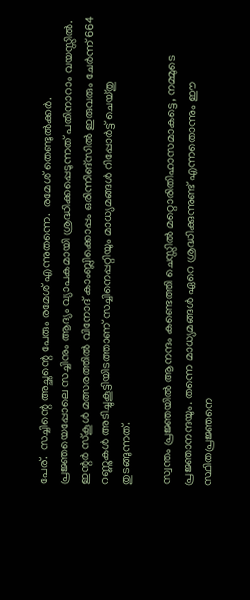പേര്.  സച്ചിന്റെ അച്ഛന്റെ പേരും രമേശ് എന്നുതന്നെ.  രമേശ് തെണ്ടുല്‍ക്കര്‍.  പ്രജ്ഞയെപ്പോലെ സച്ചിനും ആദ്യം വ്യാപകമായി ശ്രദ്ധിക്കപ്പെടുന്നത് പതിനാറാം വയസ്സില്‍.  ഇന്റര്‍ സ്‌കൂള്‍ മത്സരത്തില്‍ വിനോദ് കാംബ്ലിക്കൊപ്പം ഒരിന്നിങ്‌സില്‍ ഇരുവരും ചേര്‍ന്ന് 664 റണ്ണുകള്‍ അടിച്ചുകൂട്ടിയിടത്താണ് സച്ചിനെപ്പറ്റിയും മാധ്യമങ്ങള്‍ റിപ്പോര്‍ട്ട് ചെയ്തു തുടങ്ങുന്നത്.

സ്വന്തം പ്രജ്ഞയില്‍ ആനന്ദം കണ്ടെത്തി ചെസ്സില്‍ മറ്റൊരിതിഹാസമാകട്ടെ, നമ്മുടെ പ്രജ്ഞാനന്ദയും. തന്നെ മാധ്യമങ്ങള്‍ ഏറെ ശ്രദ്ധിക്കുന്നുണ്ട് എന്നതൊന്നും ഈ സ്ഥിതപ്രജ്ഞനെ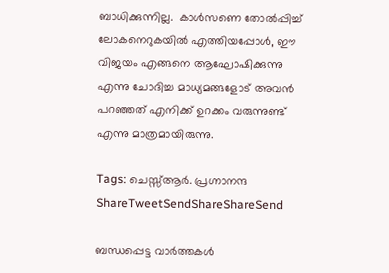ബാധിക്കുന്നില്ല.  കാള്‍സണെ തോല്‍പ്പിച്ച് ലോകനെറുകയില്‍ എത്തിയപ്പോള്‍, ഈ വിജയം എങ്ങനെ ആഘോഷിക്കുന്നു എന്നു ചോദിച്ച മാധ്യമങ്ങളോട് അവന്‍ പറഞ്ഞത് എനിക്ക് ഉറക്കം വരുന്നുണ്ട് എന്നു മാത്രമായിരുന്നു.

Tags: ചെസ്സ്ആര്‍. പ്രഗ്നാനന്ദ
ShareTweetSendShareShareSend

ബന്ധപ്പെട്ട വാര്‍ത്തകള്‍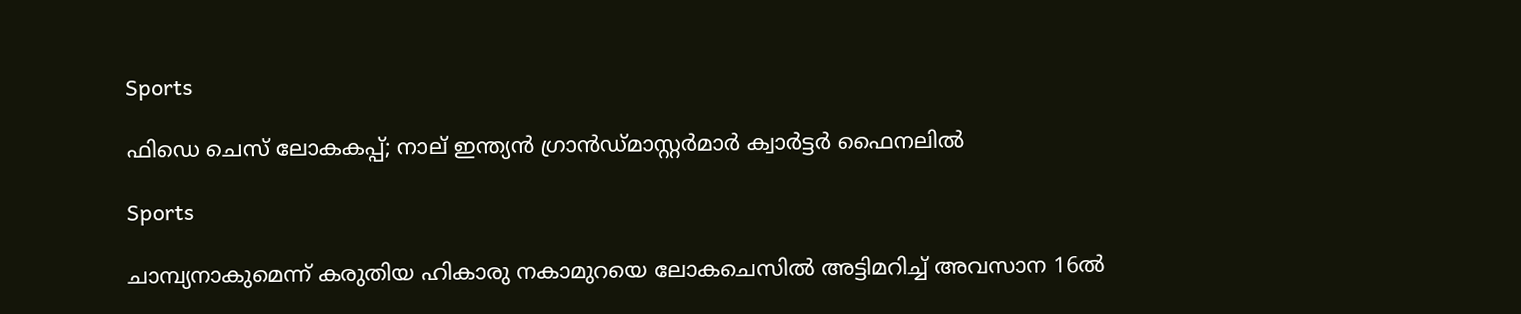Sports

ഫിഡെ ചെസ് ലോകകപ്പ്; നാല് ഇന്ത്യന്‍ ഗ്രാന്‍ഡ്മാസ്റ്റര്‍മാര്‍ ക്വാര്‍ട്ടര്‍ ഫൈനലില്‍

Sports

ചാമ്പ്യനാകുമെന്ന് കരുതിയ ഹികാരു നകാമുറയെ ലോകചെസില്‍ അട്ടിമറിച്ച് അവസാന 16ല്‍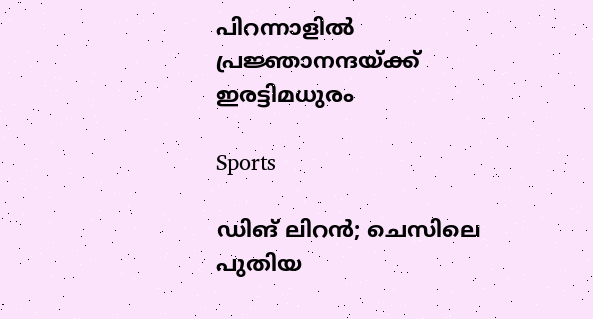പിറന്നാളില്‍ പ്രജ്ഞാനന്ദയ്‌ക്ക് ഇരട്ടിമധുരം

Sports

ഡിങ് ലിറന്‍; ചെസിലെ പുതിയ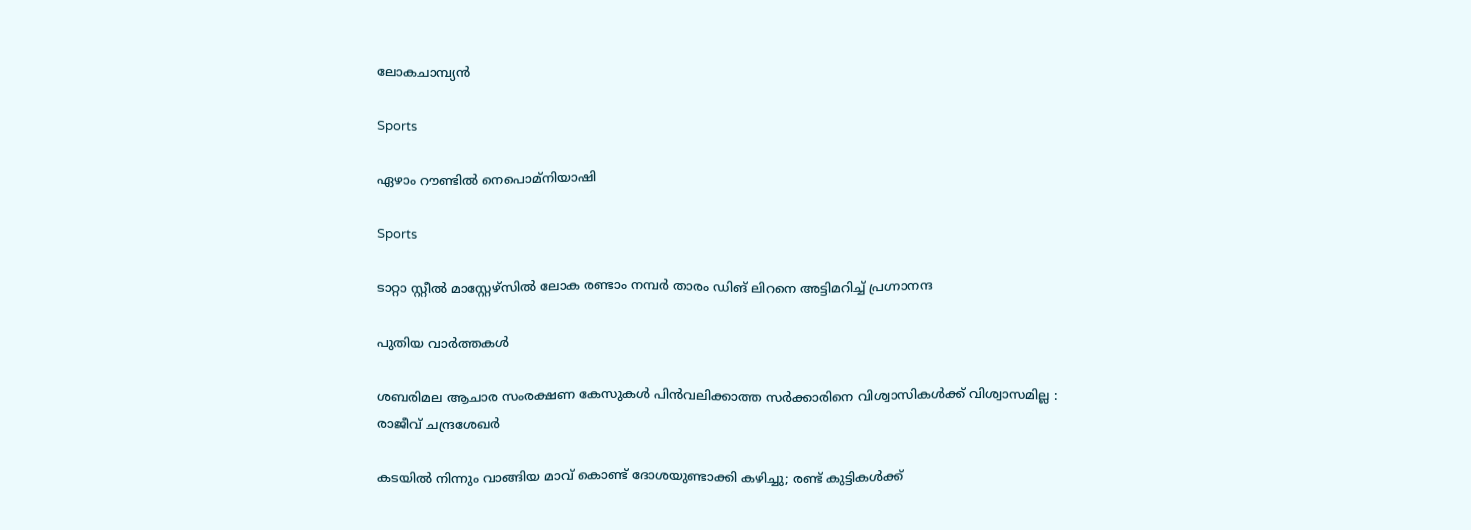ലോകചാമ്പ്യന്‍

Sports

ഏഴാം റൗണ്ടില്‍ നെപൊമ്‌നിയാഷി

Sports

ടാറ്റാ സ്റ്റീല്‍ മാസ്റ്റേഴ്സില്‍ ലോക രണ്ടാം നമ്പര്‍ താരം ഡിങ് ലിറനെ അട്ടിമറിച്ച് പ്രഗ്നാനന്ദ

പുതിയ വാര്‍ത്തകള്‍

ശബരിമല ആചാര സംരക്ഷണ കേസുകൾ പിൻവലിക്കാത്ത സർക്കാരിനെ വിശ്വാസികൾക്ക് വിശ്വാസമില്ല : രാജീവ്‌ ചന്ദ്രശേഖർ

കടയിൽ നിന്നും വാങ്ങിയ മാവ് കൊണ്ട് ദോശയുണ്ടാക്കി കഴിച്ചു; രണ്ട് കുട്ടികൾക്ക്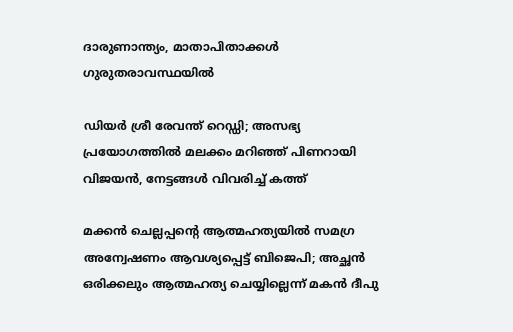ദാരുണാന്ത്യം, മാതാപിതാക്കൾ ഗുരുതരാവസ്ഥയിൽ

ഡിയർ ശ്രീ രേവന്ത് റെഡ്ഡി; അസഭ്യ പ്രയോഗത്തിൽ മലക്കം മറിഞ്ഞ് പിണറായി വിജയൻ, നേട്ടങ്ങൾ വിവരിച്ച് കത്ത്

മക്കൻ ചെല്ലപ്പന്റെ ആത്മഹത്യയിൽ സമഗ്ര അന്വേഷണം ആവശ്യപ്പെട്ട് ബിജെപി; അച്ഛൻ ഒരിക്കലും ആത്മഹത്യ ചെയ്യില്ലെന്ന് മകൻ ദീപു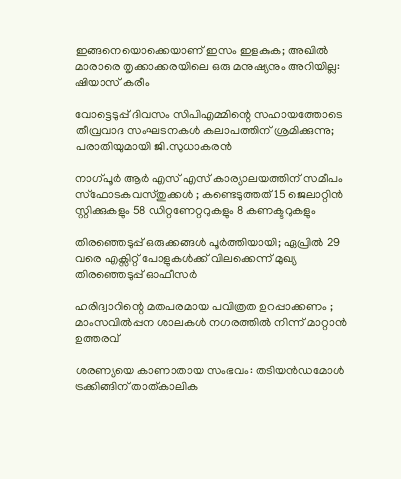ഇങ്ങനെയൊക്കെയാണ് ഇസം ഇളകുക; അഖില്‍ മാരാരെ തൃക്കാക്കരയിലെ ഒരു മനുഷ്യനും അറിയില്ല: ഷിയാസ് കരീം

വോട്ടെടുപ്പ് ദിവസം സിപിഎമ്മിന്റെ സഹായത്തോടെ തീവ്രവാദ സംഘടനകൾ കലാപത്തിന് ശ്രമിക്കുന്നു; പരാതിയുമായി ജി.സുധാകരൻ

നാഗ്പൂർ ആർ എസ് എസ് കാര്യാലയത്തിന് സമീപം സ്ഫോടകവസ്തുക്കൾ ; കണ്ടെടുത്തത് 15 ജെലാറ്റിൻ സ്റ്റിക്കുകളും 58 ഡിറ്റണേറ്ററുകളും 8 കണക്ടറുകളും

തിരഞ്ഞെടുപ്പ് ഒരുക്കങ്ങള്‍ പൂര്‍ത്തിയായി; ഏപ്രില്‍ 29 വരെ എക്സിറ്റ് പോളുകള്‍ക്ക് വിലക്കെന്ന് മുഖ്യ തിരഞ്ഞെടുപ്പ് ഓഫീസര്‍

ഹരിദ്വാറിന്റെ മതപരമായ പവിത്രത ഉറപ്പാക്കണം ; മാംസവിൽപ്പന ശാലകൾ നഗരത്തിൽ നിന്ന് മാറ്റാൻ ഉത്തരവ്

ശരണ്യയെ കാണാതായ സംഭവം: തടിയൻഡമോൾ ട്രക്കിങ്ങിന് താത്കാലിക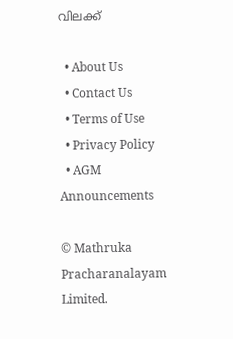വിലക്ക്

  • About Us
  • Contact Us
  • Terms of Use
  • Privacy Policy
  • AGM Announcements

© Mathruka Pracharanalayam Limited.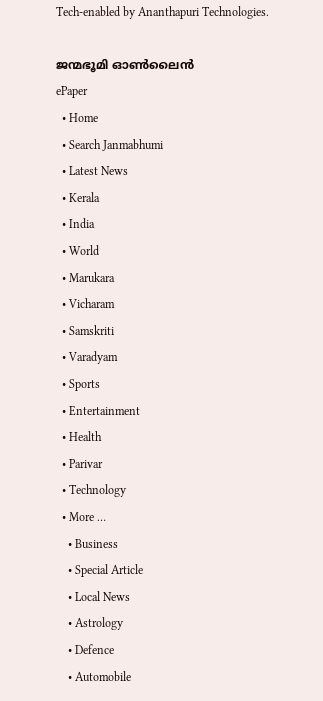Tech-enabled by Ananthapuri Technologies.

ജന്മഭൂമി ഓണ്‍ലൈന്‍
ePaper
  • Home
  • Search Janmabhumi
  • Latest News
  • Kerala
  • India
  • World
  • Marukara
  • Vicharam
  • Samskriti
  • Varadyam
  • Sports
  • Entertainment
  • Health
  • Parivar
  • Technology
  • More …
    • Business
    • Special Article
    • Local News
    • Astrology
    • Defence
    • Automobile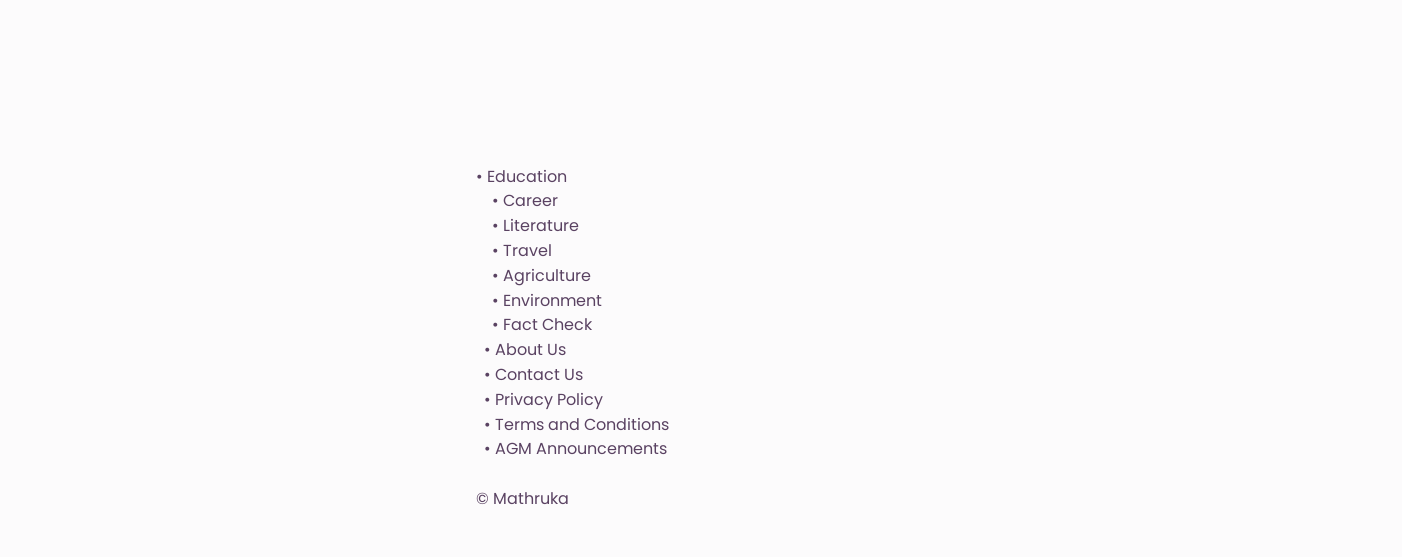• Education
    • Career
    • Literature
    • Travel
    • Agriculture
    • Environment
    • Fact Check
  • About Us
  • Contact Us
  • Privacy Policy
  • Terms and Conditions
  • AGM Announcements

© Mathruka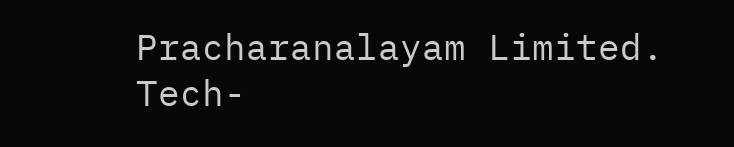Pracharanalayam Limited.
Tech-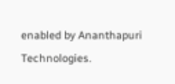enabled by Ananthapuri Technologies.